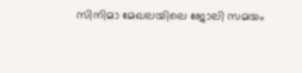സിനിമാ മേഖലയിലെ ജോലി സമയം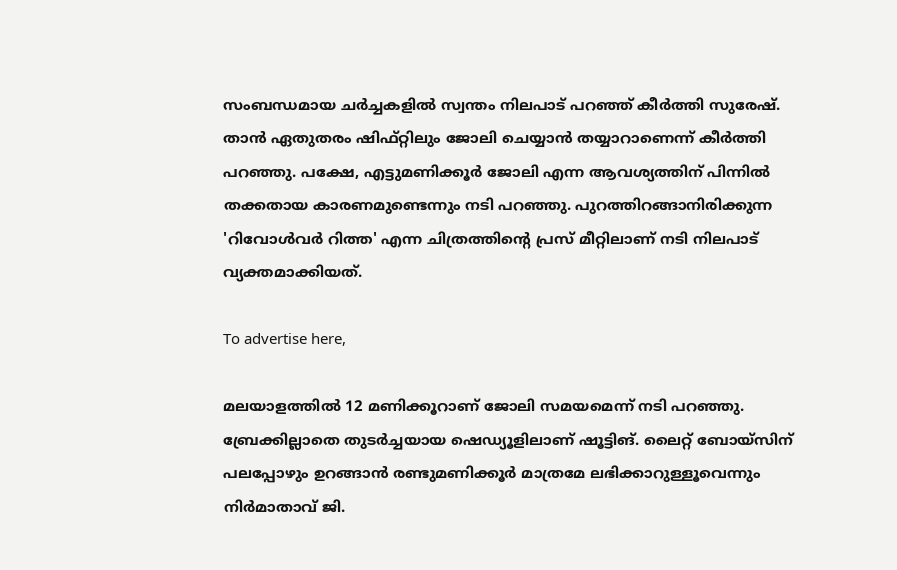സംബന്ധമായ ചര്‍ച്ചകളില്‍ സ്വന്തം നിലപാട് പറഞ്ഞ് കീര്‍ത്തി സുരേഷ്. താന്‍ ഏതുതരം ഷിഫ്റ്റിലും ജോലി ചെയ്യാന്‍ തയ്യാറാണെന്ന് കീര്‍ത്തി പറഞ്ഞു. പക്ഷേ, എട്ടുമണിക്കൂര്‍ ജോലി എന്ന ആവശ്യത്തിന് പിന്നില്‍ തക്കതായ കാരണമുണ്ടെന്നും നടി പറഞ്ഞു. പുറത്തിറങ്ങാനിരിക്കുന്ന 'റിവോള്‍വര്‍ റിത്ത' എന്ന ചിത്രത്തിന്റെ പ്രസ് മീറ്റിലാണ് നടി നിലപാട് വ്യക്തമാക്കിയത്.

To advertise here,

മലയാളത്തില്‍ 12 മണിക്കൂറാണ് ജോലി സമയമെന്ന് നടി പറഞ്ഞു. ബ്രേക്കില്ലാതെ തുടര്‍ച്ചയായ ഷെഡ്യൂളിലാണ് ഷൂട്ടിങ്. ലൈറ്റ് ബോയ്‌സിന് പലപ്പോഴും ഉറങ്ങാന്‍ രണ്ടുമണിക്കൂര്‍ മാത്രമേ ലഭിക്കാറുള്ളൂവെന്നും നിര്‍മാതാവ് ജി.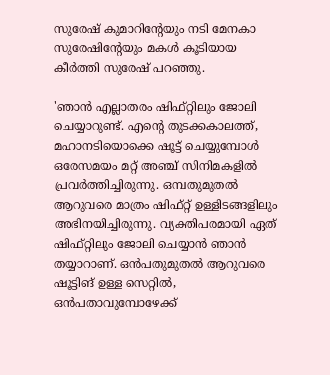സുരേഷ് കുമാറിന്റേയും നടി മേനകാ സുരേഷിന്റേയും മകള്‍ കൂടിയായ കീര്‍ത്തി സുരേഷ് പറഞ്ഞു.

'ഞാന്‍ എല്ലാതരം ഷിഫ്റ്റിലും ജോലി ചെയ്യാറുണ്ട്. എന്റെ തുടക്കകാലത്ത്, മഹാനടിയൊക്കെ ഷൂട്ട് ചെയ്യുമ്പോള്‍ ഒരേസമയം മറ്റ് അഞ്ച് സിനിമകളില്‍ പ്രവര്‍ത്തിച്ചിരുന്നു. ഒമ്പതുമുതല്‍ ആറുവരെ മാത്രം ഷിഫ്റ്റ് ഉള്ളിടങ്ങളിലും അഭിനയിച്ചിരുന്നു. വ്യക്തിപരമായി ഏത് ഷിഫ്റ്റിലും ജോലി ചെയ്യാന്‍ ഞാന്‍ തയ്യാറാണ്. ഒന്‍പതുമുതല്‍ ആറുവരെ ഷൂട്ടിങ് ഉള്ള സെറ്റില്‍, ഒന്‍പതാവുമ്പോഴേക്ക്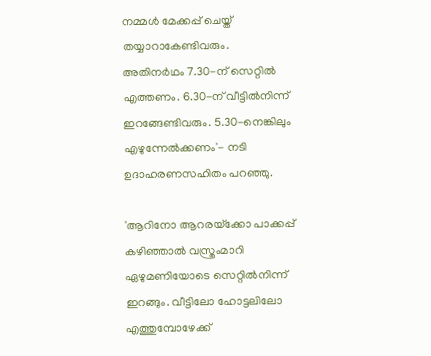നമ്മള്‍ മേക്കപ്പ് ചെയ്ത് തയ്യാറാകേണ്ടിവരും. അതിനര്‍ഥം 7.30-ന് സെറ്റില്‍ എത്തണം. 6.30-ന് വീട്ടില്‍നിന്ന് ഇറങ്ങേണ്ടിവരും. 5.30-നെങ്കിലും എഴുന്നേല്‍ക്കണം'- നടി ഉദാഹരണസഹിതം പറഞ്ഞു.

'ആറിനോ ആറരയ്‌ക്കോ പാക്കപ്പ് കഴിഞ്ഞാല്‍ വസ്ത്രംമാറി ഏഴുമണിയോടെ സെറ്റില്‍നിന്ന് ഇറങ്ങും. വീട്ടിലോ ഹോട്ടലിലോ എത്തുമ്പോഴേക്ക്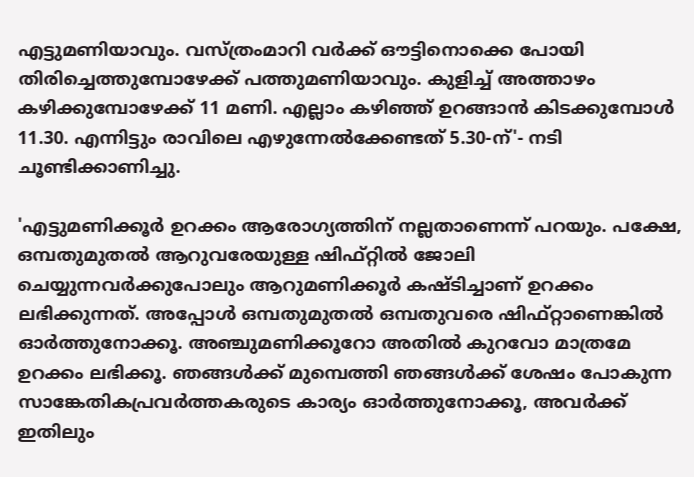എട്ടുമണിയാവും. വസ്ത്രംമാറി വര്‍ക്ക് ഔട്ടിനൊക്കെ പോയി തിരിച്ചെത്തുമ്പോഴേക്ക് പത്തുമണിയാവും. കുളിച്ച് അത്താഴം കഴിക്കുമ്പോഴേക്ക് 11 മണി. എല്ലാം കഴിഞ്ഞ് ഉറങ്ങാന്‍ കിടക്കുമ്പോള്‍ 11.30. എന്നിട്ടും രാവിലെ എഴുന്നേല്‍ക്കേണ്ടത് 5.30-ന്'- നടി ചൂണ്ടിക്കാണിച്ചു.

'എട്ടുമണിക്കൂര്‍ ഉറക്കം ആരോഗ്യത്തിന് നല്ലതാണെന്ന് പറയും. പക്ഷേ, ഒമ്പതുമുതല്‍ ആറുവരേയുള്ള ഷിഫ്റ്റില്‍ ജോലി ചെയ്യുന്നവര്‍ക്കുപോലും ആറുമണിക്കൂര്‍ കഷ്ടിച്ചാണ് ഉറക്കം ലഭിക്കുന്നത്. അപ്പോള്‍ ഒമ്പതുമുതല്‍ ഒമ്പതുവരെ ഷിഫ്റ്റാണെങ്കില്‍ ഓര്‍ത്തുനോക്കൂ. അഞ്ചുമണിക്കൂറോ അതില്‍ കുറവോ മാത്രമേ ഉറക്കം ലഭിക്കൂ. ഞങ്ങള്‍ക്ക് മുമ്പെത്തി ഞങ്ങള്‍ക്ക് ശേഷം പോകുന്ന സാങ്കേതികപ്രവര്‍ത്തകരുടെ കാര്യം ഓര്‍ത്തുനോക്കൂ, അവര്‍ക്ക് ഇതിലും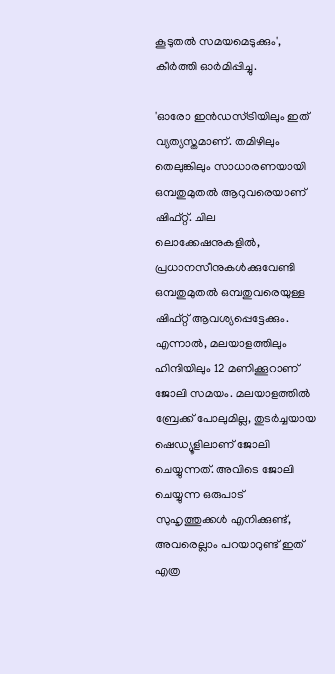കൂടുതല്‍ സമയമെടുക്കും', കീര്‍ത്തി ഓര്‍മിപ്പിച്ചു.

'ഓരോ ഇന്‍ഡസ്ട്രിയിലും ഇത് വ്യത്യസ്തമാണ്. തമിഴിലും തെലുങ്കിലും സാധാരണയായി ഒമ്പതുമുതല്‍ ആറുവരെയാണ് ഷിഫ്റ്റ്. ചില ലൊക്കേഷനുകളില്‍, പ്രധാനസീനുകള്‍ക്കുവേണ്ടി ഒമ്പതുമുതല്‍ ഒമ്പതുവരെയുള്ള ഷിഫ്റ്റ് ആവശ്യപ്പെട്ടേക്കും. എന്നാല്‍, മലയാളത്തിലും ഹിന്ദിയിലും 12 മണിക്കൂറാണ് ജോലി സമയം. മലയാളത്തില്‍ ബ്രേക്ക് പോലുമില്ല, തുടര്‍ച്ചയായ ഷെഡ്യൂളിലാണ് ജോലി ചെയ്യുന്നത്. അവിടെ ജോലി ചെയ്യുന്ന ഒരുപാട് സുഹൃത്തുക്കള്‍ എനിക്കുണ്ട്, അവരെല്ലാം പറയാറുണ്ട് ഇത് എത്ര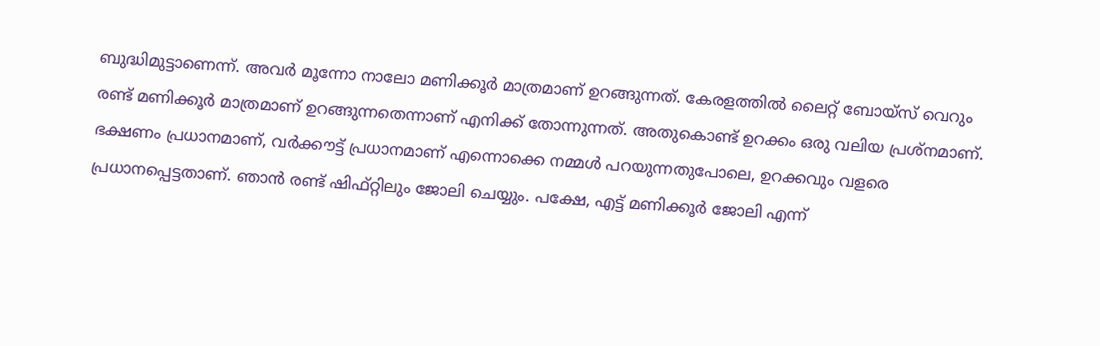ബുദ്ധിമുട്ടാണെന്ന്. അവര്‍ മൂന്നോ നാലോ മണിക്കൂര്‍ മാത്രമാണ് ഉറങ്ങുന്നത്. കേരളത്തില്‍ ലൈറ്റ് ബോയ്‌സ് വെറും രണ്ട് മണിക്കൂര്‍ മാത്രമാണ് ഉറങ്ങുന്നതെന്നാണ് എനിക്ക് തോന്നുന്നത്. അതുകൊണ്ട് ഉറക്കം ഒരു വലിയ പ്രശ്‌നമാണ്. ഭക്ഷണം പ്രധാനമാണ്, വര്‍ക്കൗട്ട് പ്രധാനമാണ് എന്നൊക്കെ നമ്മള്‍ പറയുന്നതുപോലെ, ഉറക്കവും വളരെ പ്രധാനപ്പെട്ടതാണ്. ഞാന്‍ രണ്ട് ഷിഫ്റ്റിലും ജോലി ചെയ്യും. പക്ഷേ, എട്ട് മണിക്കൂര്‍ ജോലി എന്ന്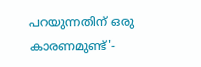പറയുന്നതിന് ഒരു കാരണമുണ്ട്'-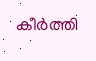കീര്‍ത്തി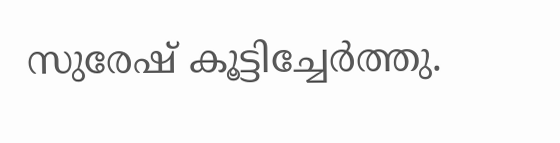സുരേഷ് കൂട്ടിച്ചേര്‍ത്തു.